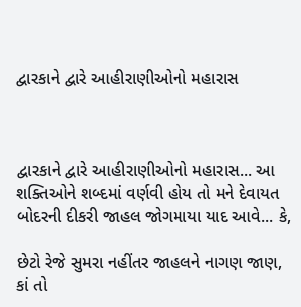દ્વારકાને દ્વારે આહીરાણીઓનો મહારાસ



દ્વારકાને દ્વારે આહીરાણીઓનો મહારાસ... આ શક્તિઓને શબ્દમાં વર્ણવી હોય તો મને દેવાયત બોદરની દીકરી જાહલ જોગમાયા યાદ આવે... કે,

છેટો રેજે સુમરા નહીંતર જાહલને નાગણ જાણ,
કાં તો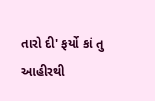તારો દી' ફર્યો કાં તુ આહીરથી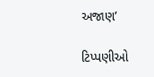અજાણ’

ટિપ્પણીઓ